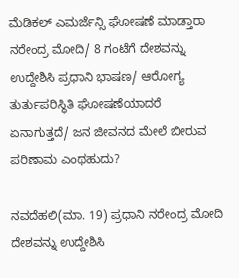ಮೆಡಿಕಲ್ ಎಮರ್ಜೆನ್ಸಿ ಘೋಷಣೆ ಮಾಡ್ತಾರಾ ನರೇಂದ್ರ ಮೋದಿ/ 8 ಗಂಟೆಗೆ ದೇಶವನ್ನು ಉದ್ದೇಶಿಸಿ ಪ್ರಧಾನಿ ಭಾಷಣ/ ಆರೋಗ್ಯ ತುರ್ತುಪರಿಸ್ಥಿತಿ ಘೋಷಣೆಯಾದರೆ ಏನಾಗುತ್ತದೆ/ ಜನ ಜೀವನದ ಮೇಲೆ ಬೀರುವ ಪರಿಣಾಮ ಎಂಥಹುದು?

ನವದೆಹಲಿ(ಮಾ. 19) ಪ್ರಧಾನಿ ನರೇಂದ್ರ ಮೋದಿ ದೇಶವನ್ನು ಉದ್ದೇಶಿಸಿ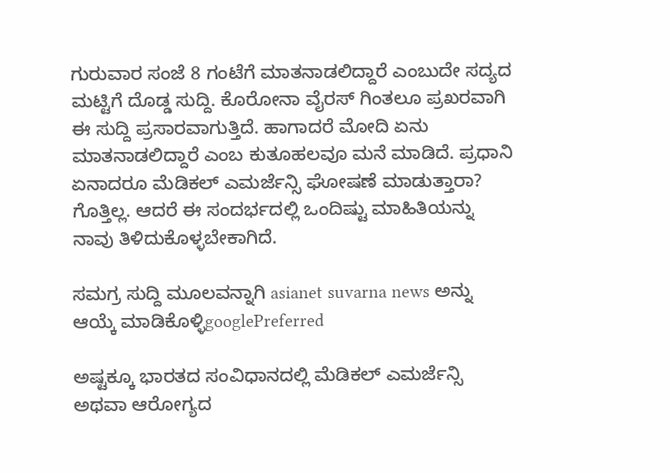ಗುರುವಾರ ಸಂಜೆ 8 ಗಂಟೆಗೆ ಮಾತನಾಡಲಿದ್ದಾರೆ ಎಂಬುದೇ ಸದ್ಯದ ಮಟ್ಟಿಗೆ ದೊಡ್ಡ ಸುದ್ದಿ. ಕೊರೋನಾ ವೈರಸ್ ಗಿಂತಲೂ ಪ್ರಖರವಾಗಿ ಈ ಸುದ್ದಿ ಪ್ರಸಾರವಾಗುತ್ತಿದೆ. ಹಾಗಾದರೆ ಮೋದಿ ಏನು ಮಾತನಾಡಲಿದ್ದಾರೆ ಎಂಬ ಕುತೂಹಲವೂ ಮನೆ ಮಾಡಿದೆ. ಪ್ರಧಾನಿ ಏನಾದರೂ ಮೆಡಿಕಲ್ ಎಮರ್ಜೆನ್ಸಿ ಘೋಷಣೆ ಮಾಡುತ್ತಾರಾ? ಗೊತ್ತಿಲ್ಲ. ಆದರೆ ಈ ಸಂದರ್ಭದಲ್ಲಿ ಒಂದಿಷ್ಟು ಮಾಹಿತಿಯನ್ನು ನಾವು ತಿಳಿದುಕೊಳ್ಳಬೇಕಾಗಿದೆ.

ಸಮಗ್ರ ಸುದ್ದಿ ಮೂಲವನ್ನಾಗಿ asianet suvarna news ಅನ್ನು ಆಯ್ಕೆ ಮಾಡಿಕೊಳ್ಳಿgooglePreferred

ಅಷ್ಟಕ್ಕೂ ಭಾರತದ ಸಂವಿಧಾನದಲ್ಲಿ ಮೆಡಿಕಲ್ ಎಮರ್ಜೆನ್ಸಿ ಅಥವಾ ಆರೋಗ್ಯದ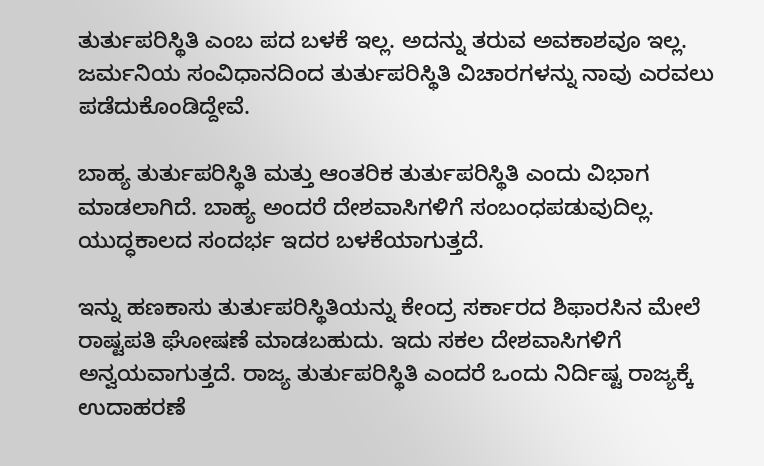ತುರ್ತುಪರಿಸ್ಥಿತಿ ಎಂಬ ಪದ ಬಳಕೆ ಇಲ್ಲ. ಅದನ್ನು ತರುವ ಅವಕಾಶವೂ ಇಲ್ಲ. ಜರ್ಮನಿಯ ಸಂವಿಧಾನದಿಂದ ತುರ್ತುಪರಿಸ್ಥಿತಿ ವಿಚಾರಗಳನ್ನು ನಾವು ಎರವಲು ಪಡೆದುಕೊಂಡಿದ್ದೇವೆ.

ಬಾಹ್ಯ ತುರ್ತುಪರಿಸ್ಥಿತಿ ಮತ್ತು ಆಂತರಿಕ ತುರ್ತುಪರಿಸ್ಥಿತಿ ಎಂದು ವಿಭಾಗ ಮಾಡಲಾಗಿದೆ. ಬಾಹ್ಯ ಅಂದರೆ ದೇಶವಾಸಿಗಳಿಗೆ ಸಂಬಂಧಪಡುವುದಿಲ್ಲ. ಯುದ್ಧಕಾಲದ ಸಂದರ್ಭ ಇದರ ಬಳಕೆಯಾಗುತ್ತದೆ.

ಇನ್ನು ಹಣಕಾಸು ತುರ್ತುಪರಿಸ್ಥಿತಿಯನ್ನು ಕೇಂದ್ರ ಸರ್ಕಾರದ ಶಿಫಾರಸಿನ ಮೇಲೆ ರಾಷ್ಟಪತಿ ಘೋಷಣೆ ಮಾಡಬಹುದು. ಇದು ಸಕಲ ದೇಶವಾಸಿಗಳಿಗೆ ಅನ್ವಯವಾಗುತ್ತದೆ. ರಾಜ್ಯ ತುರ್ತುಪರಿಸ್ಥಿತಿ ಎಂದರೆ ಒಂದು ನಿರ್ದಿಷ್ಟ ರಾಜ್ಯಕ್ಕೆ ಉದಾಹರಣೆ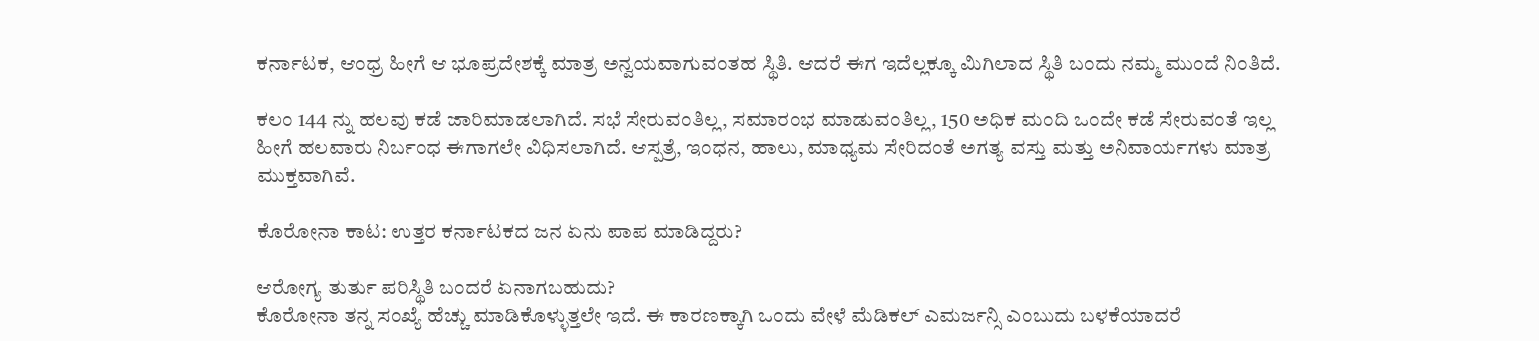ಕರ್ನಾಟಕ, ಆಂಧ್ರ ಹೀಗೆ ಆ ಭೂಪ್ರದೇಶಕ್ಕೆ ಮಾತ್ರ ಅನ್ವಯವಾಗುವಂತಹ ಸ್ಥಿತಿ. ಆದರೆ ಈಗ ಇದೆಲ್ಲಕ್ಕೂ ಮಿಗಿಲಾದ ಸ್ಥಿತಿ ಬಂದು ನಮ್ಮ ಮುಂದೆ ನಿಂತಿದೆ.

ಕಲಂ 144 ನ್ನು ಹಲವು ಕಡೆ ಜಾರಿಮಾಡಲಾಗಿದೆ. ಸಭೆ ಸೇರುವಂತಿಲ್ಲ, ಸಮಾರಂಭ ಮಾಡುವಂತಿಲ್ಲ, 150 ಅಧಿಕ ಮಂದಿ ಒಂದೇ ಕಡೆ ಸೇರುವಂತೆ ಇಲ್ಲ ಹೀಗೆ ಹಲವಾರು ನಿರ್ಬಂಧ ಈಗಾಗಲೇ ವಿಧಿಸಲಾಗಿದೆ. ಆಸ್ಪತ್ರೆ, ಇಂಧನ, ಹಾಲು, ಮಾಧ್ಯಮ ಸೇರಿದಂತೆ ಅಗತ್ಯ ವಸ್ತು ಮತ್ತು ಅನಿವಾರ್ಯಗಳು ಮಾತ್ರ ಮುಕ್ತವಾಗಿವೆ.

ಕೊರೋನಾ ಕಾಟ: ಉತ್ತರ ಕರ್ನಾಟಕದ ಜನ ಏನು ಪಾಪ ಮಾಡಿದ್ದರು?

ಆರೋಗ್ಯ ತುರ್ತು ಪರಿಸ್ಥಿತಿ ಬಂದರೆ ಏನಾಗಬಹುದು?
ಕೊರೋನಾ ತನ್ನ ಸಂಖ್ಯೆ ಹೆಚ್ಚು ಮಾಡಿಕೊಳ್ಳುತ್ತಲೇ ಇದೆ. ಈ ಕಾರಣಕ್ಕಾಗಿ ಒಂದು ವೇಳೆ ಮೆಡಿಕಲ್ ಎಮರ್ಜನ್ಸಿ ಎಂಬುದು ಬಳಕೆಯಾದರೆ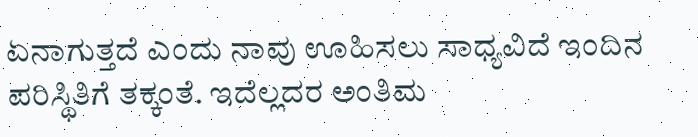ಏನಾಗುತ್ತದೆ ಎಂದು ನಾವು ಊಹಿಸಲು ಸಾಧ್ಯವಿದೆ ಇಂದಿನ ಪರಿಸ್ಥಿತಿಗೆ ತಕ್ಕಂತೆ. ಇದೆಲ್ಲದರ ಅಂತಿಮ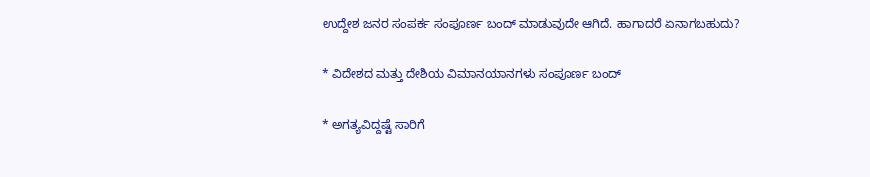ಉದ್ದೇಶ ಜನರ ಸಂಪರ್ಕ ಸಂಪೂರ್ಣ ಬಂದ್ ಮಾಡುವುದೇ ಆಗಿದೆ. ಹಾಗಾದರೆ ಏನಾಗಬಹುದು?

* ವಿದೇಶದ ಮತ್ತು ದೇಶಿಯ ವಿಮಾನಯಾನಗಳು ಸಂಪೂರ್ಣ ಬಂದ್

* ಅಗತ್ಯವಿದ್ದಷ್ಟೆ ಸಾರಿಗೆ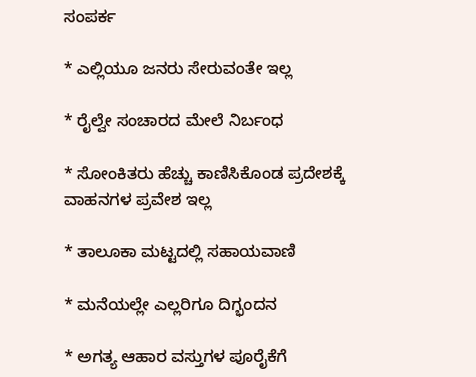ಸಂಪರ್ಕ

* ಎಲ್ಲಿಯೂ ಜನರು ಸೇರುವಂತೇ ಇಲ್ಲ

* ರೈಲ್ವೇ ಸಂಚಾರದ ಮೇಲೆ ನಿರ್ಬಂಧ

* ಸೋಂಕಿತರು ಹೆಚ್ಚು ಕಾಣಿಸಿಕೊಂಡ ಪ್ರದೇಶಕ್ಕೆ ವಾಹನಗಳ ಪ್ರವೇಶ ಇಲ್ಲ

* ತಾಲೂಕಾ ಮಟ್ಟದಲ್ಲಿ ಸಹಾಯವಾಣಿ

* ಮನೆಯಲ್ಲೇ ಎಲ್ಲರಿಗೂ ದಿಗ್ಭಂದನ

* ಅಗತ್ಯ ಆಹಾರ ವಸ್ತುಗಳ ಪೂರೈಕೆಗೆ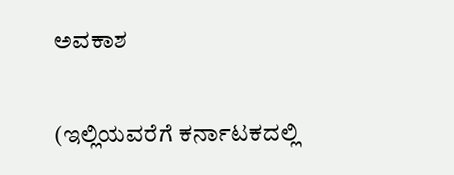ಅವಕಾಶ

(ಇಲ್ಲಿಯವರೆಗೆ ಕರ್ನಾಟಕದಲ್ಲಿ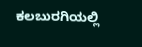ಕಲಬುರಗಿಯಲ್ಲಿ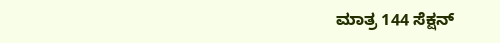ಮಾತ್ರ 144 ಸೆಕ್ಷನ್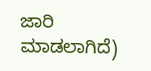ಜಾರಿ ಮಾಡಲಾಗಿದೆ)